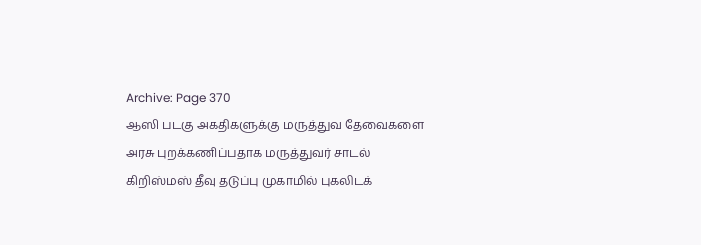Archive: Page 370
ஆஸி படகு அகதிகளுக்கு மருத்துவ தேவைகளை அரசு புறக்கணிப்பதாக மருத்துவர் சாடல்
கிறிஸ்மஸ் தீவு தடுப்பு முகாமில் புகலிடக்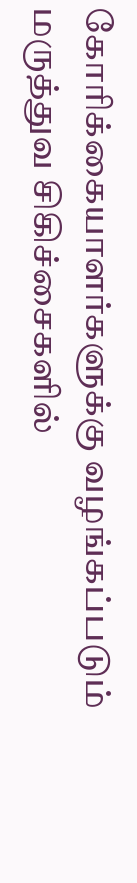கோரிக்கையாளர்களுக்கு வழங்கப்படும் மருத்துவ சிகிச்சைகளில்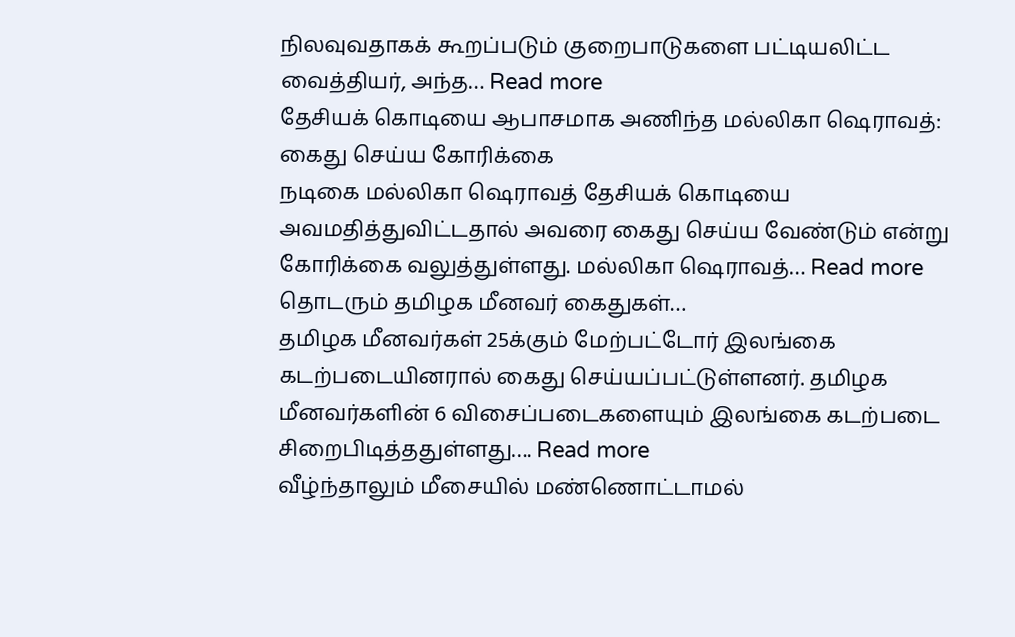நிலவுவதாகக் கூறப்படும் குறைபாடுகளை பட்டியலிட்ட வைத்தியர், அந்த… Read more
தேசியக் கொடியை ஆபாசமாக அணிந்த மல்லிகா ஷெராவத்: கைது செய்ய கோரிக்கை
நடிகை மல்லிகா ஷெராவத் தேசியக் கொடியை அவமதித்துவிட்டதால் அவரை கைது செய்ய வேண்டும் என்று கோரிக்கை வலுத்துள்ளது. மல்லிகா ஷெராவத்… Read more
தொடரும் தமிழக மீனவர் கைதுகள்…
தமிழக மீனவர்கள் 25க்கும் மேற்பட்டோர் இலங்கை கடற்படையினரால் கைது செய்யப்பட்டுள்ளனர். தமிழக மீனவர்களின் 6 விசைப்படைகளையும் இலங்கை கடற்படை சிறைபிடித்ததுள்ளது…. Read more
வீழ்ந்தாலும் மீசையில் மண்ணொட்டாமல்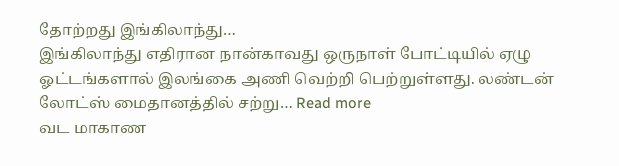தோற்றது இங்கிலாந்து…
இங்கிலாந்து எதிரான நான்காவது ஒருநாள் போட்டியில் ஏழு ஓட்டங்களால் இலங்கை அணி வெற்றி பெற்றுள்ளது. லண்டன் லோட்ஸ் மைதானத்தில் சற்று… Read more
வட மாகாண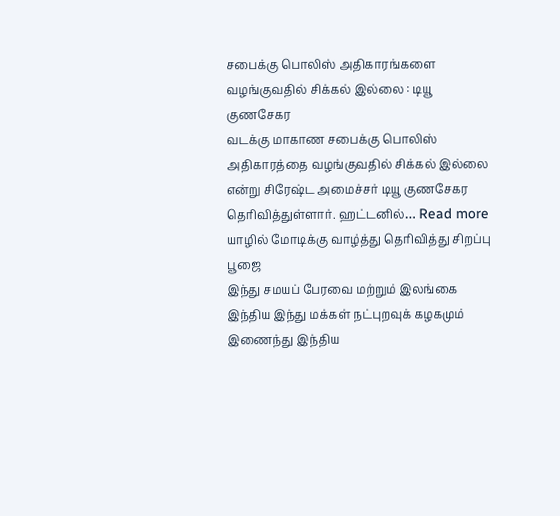சபைக்கு பொலிஸ் அதிகாரங்களை வழங்குவதில் சிக்கல் இல்லை : டியூ குணசேகர
வடக்கு மாகாண சபைக்கு பொலிஸ் அதிகாரத்தை வழங்குவதில் சிக்கல் இல்லை என்று சிரேஷ்ட அமைச்சர் டியூ குணசேகர தெரிவித்துள்ளார். ஹட்டனில்… Read more
யாழில் மோடிக்கு வாழ்த்து தெரிவித்து சிறப்பு பூஜை
இந்து சமயப் பேரவை மற்றும் இலங்கை இந்திய இந்து மக்கள் நட்புறவுக் கழகமும் இணைந்து இந்திய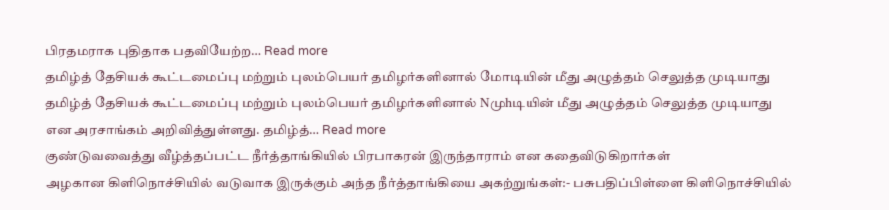பிரதமராக புதிதாக பதவியேற்ற… Read more
தமிழ்த் தேசியக் கூட்டமைப்பு மற்றும் புலம்பெயர் தமிழர்களினால் மோடியின் மீது அழுத்தம் செலுத்த முடியாது
தமிழ்த் தேசியக் கூட்டமைப்பு மற்றும் புலம்பெயர் தமிழர்களினால் Nமுhடியின் மீது அழுத்தம் செலுத்த முடியாது என அரசாங்கம் அறிவித்துள்ளது. தமிழ்த்… Read more
குண்டுவவைத்து வீழ்த்தப்பட்ட நீர்த்தாங்கியில் பிரபாகரன் இருந்தாராம் என கதைவிடுகிறார்கள்
அழகான கிளிநொச்சியில் வடுவாக இருக்கும் அந்த நீர்த்தாங்கியை அகற்றுங்கள்:- பசுபதிப்பிள்ளை கிளிநொச்சியில்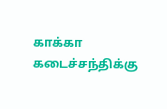காக்கா கடைச்சந்திக்கு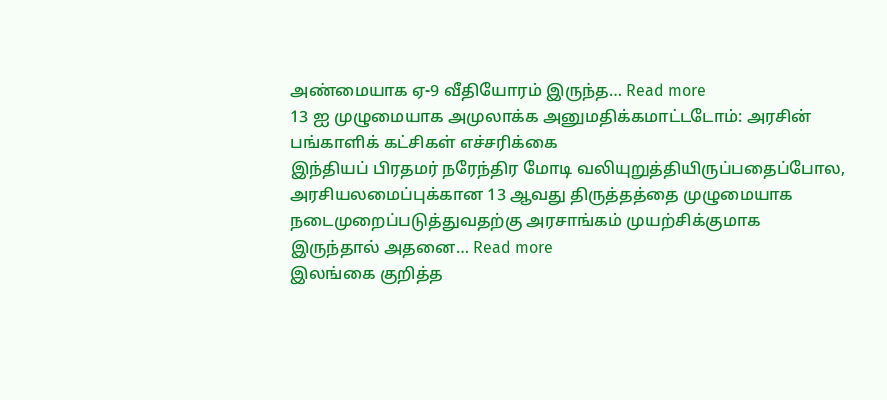அண்மையாக ஏ-9 வீதியோரம் இருந்த… Read more
13 ஐ முழுமையாக அமுலாக்க அனுமதிக்கமாட்டடோம்: அரசின் பங்காளிக் கட்சிகள் எச்சரிக்கை
இந்தியப் பிரதமர் நரேந்திர மோடி வலியுறுத்தியிருப்பதைப்போல, அரசியலமைப்புக்கான 13 ஆவது திருத்தத்தை முழுமையாக நடைமுறைப்படுத்துவதற்கு அரசாங்கம் முயற்சிக்குமாக இருந்தால் அதனை… Read more
இலங்கை குறித்த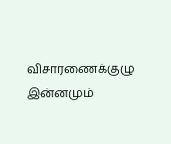விசாரணைக்குழு இன்னமும்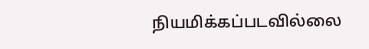நியமிக்கப்படவில்லை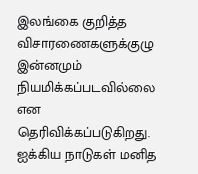இலங்கை குறித்த விசாரணைகளுக்குழு இன்னமும் நியமிக்கப்படவில்லை என தெரிவிக்கப்படுகிறது. ஐக்கிய நாடுகள் மனித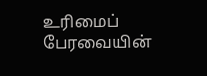உரிமைப் பேரவையின்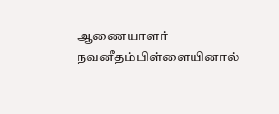ஆணையாளர் நவனீதம்பிள்ளையினால்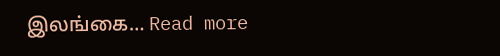இலங்கை… Read more